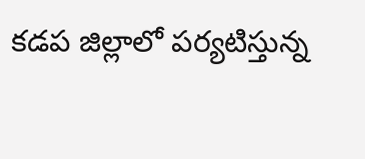కడప జిల్లాలో పర్యటిస్తున్న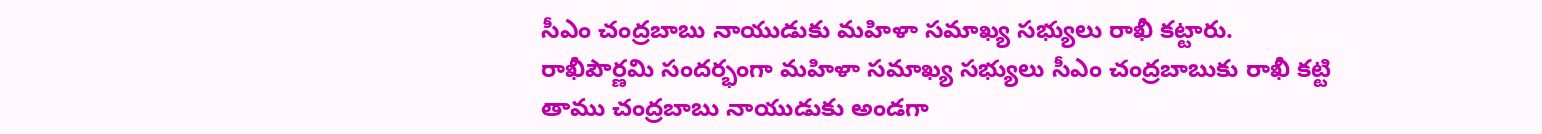సీఎం చంద్రబాబు నాయుడుకు మహిళా సమాఖ్య సభ్యులు రాఖీ కట్టారు. రాఖీపౌర్ణమి సందర్భంగా మహిళా సమాఖ్య సభ్యులు సీఎం చంద్రబాబుకు రాఖీ కట్టి తాము చంద్రబాబు నాయుడుకు అండగా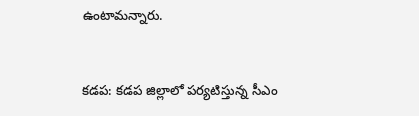ఉంటామన్నారు.


కడప: కడప జిల్లాలో పర్యటిస్తున్న సీఎం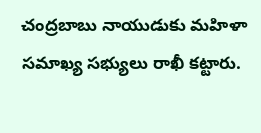చంద్రబాబు నాయుడుకు మహిళా సమాఖ్య సభ్యులు రాఖీ కట్టారు.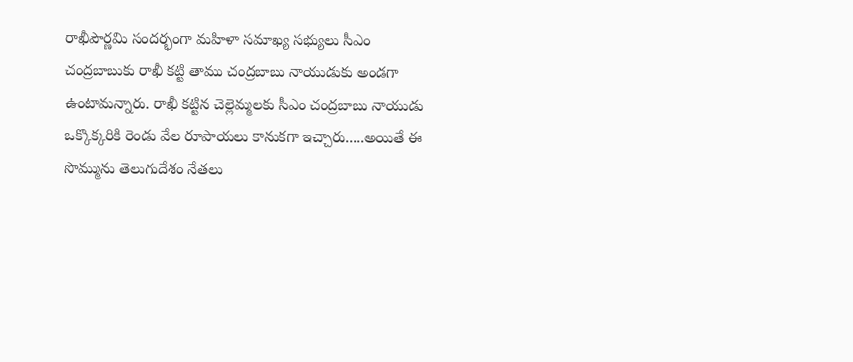రాఖీపౌర్ణమి సందర్భంగా మహిళా సమాఖ్య సభ్యులు సీఎం చంద్రబాబుకు రాఖీ కట్టి తాము చంద్రబాబు నాయుడుకు అండగా ఉంటామన్నారు. రాఖీ కట్టిన చెల్లెమ్మలకు సీఎం చంద్రబాబు నాయుడు ఒక్కొక్కరికి రెండు వేల రూపాయలు కానుకగా ఇచ్చారు.....అయితే ఈ సొమ్మును తెలుగుదేశం నేతలు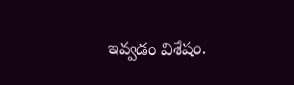ఇవ్వడం విశేషం.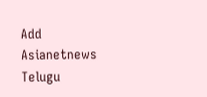Add Asianetnews Telugu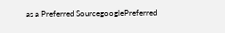as a Preferred SourcegooglePreferred